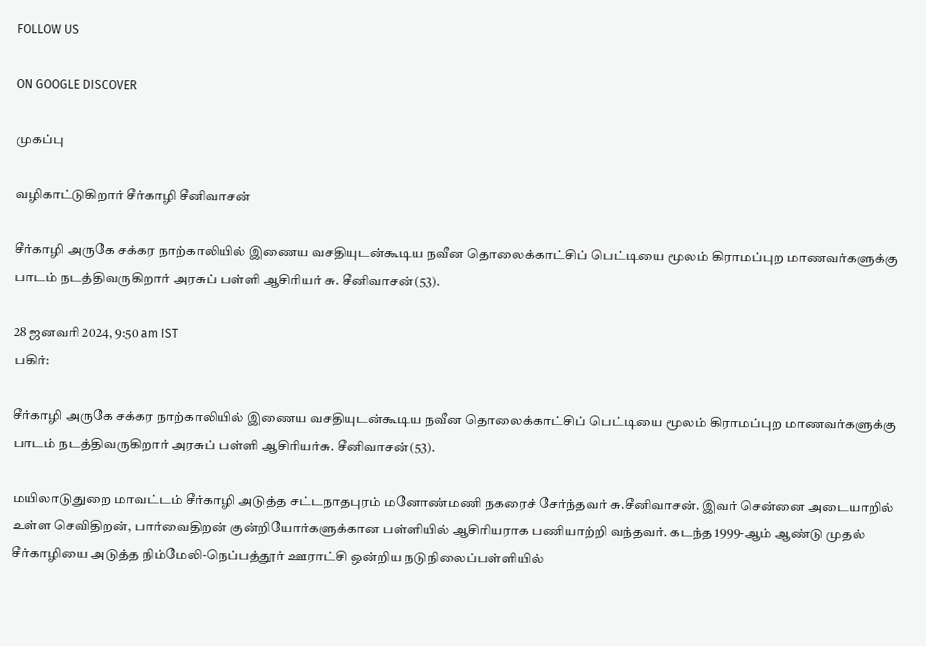FOLLOW US

ON GOOGLE DISCOVER

முகப்பு

வழிகாட்டுகிறார் சீர்காழி சீனிவாசன்

சீர்காழி அருகே சக்கர நாற்காலியில் இணைய வசதியுடன்கூடிய நவீன தொலைக்காட்சிப் பெட்டியை மூலம் கிராமப்புற மாணவர்களுக்கு பாடம் நடத்திவருகிறார் அரசுப் பள்ளி ஆசிரியர் சு. சீனிவாசன்(53).

28 ஜனவரி 2024, 9:50 am IST
பகிர்:

சீர்காழி அருகே சக்கர நாற்காலியில் இணைய வசதியுடன்கூடிய நவீன தொலைக்காட்சிப் பெட்டியை மூலம் கிராமப்புற மாணவர்களுக்கு பாடம் நடத்திவருகிறார் அரசுப் பள்ளி ஆசிரியர்சு. சீனிவாசன்(53).

மயிலாடுதுறை மாவட்டம் சீர்காழி அடுத்த சட்டநாதபுரம் மனோண்மணி நகரைச் சேர்ந்தவர் சு.சீனிவாசன். இவர் சென்னை அடையாறில் உள்ள செவிதிறன், பார்வைதிறன் குன்றியோர்களுக்கான பள்ளியில் ஆசிரியராக பணியாற்றி வந்தவர். கடந்த 1999-ஆம் ஆண்டு முதல் சீர்காழியை அடுத்த நிம்மேலி-நெப்பத்தூர் ஊராட்சி ஒன்றிய நடுநிலைப்பள்ளியில்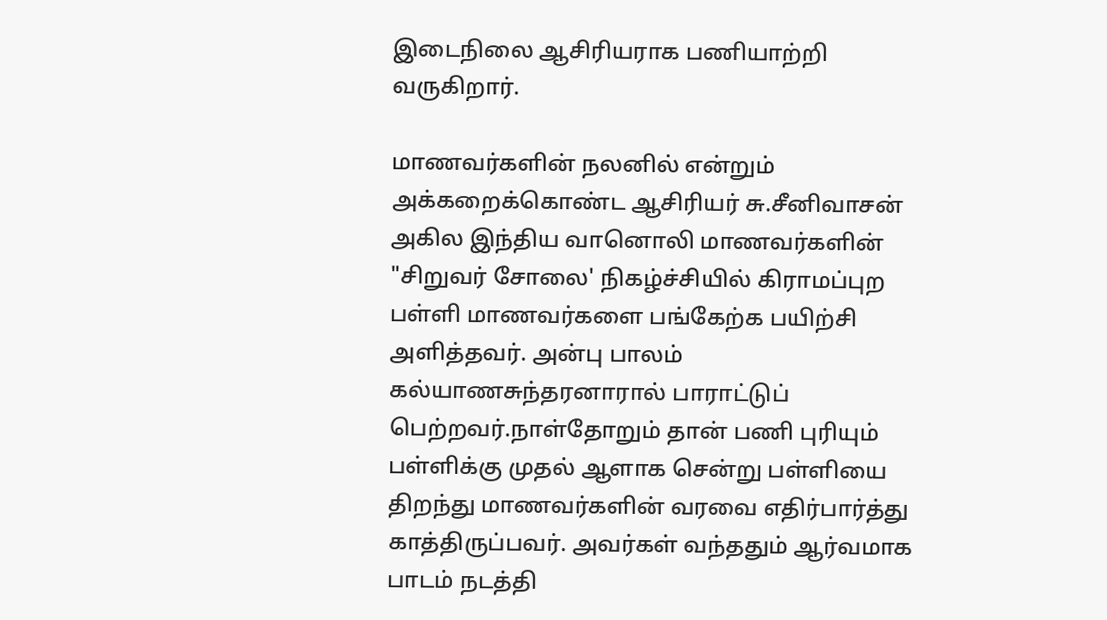இடைநிலை ஆசிரியராக பணியாற்றி வருகிறார்.

மாணவர்களின் நலனில் என்றும் அக்கறைக்கொண்ட ஆசிரியர் சு.சீனிவாசன் அகில இந்திய வானொலி மாணவர்களின் "சிறுவர் சோலை' நிகழ்ச்சியில் கிராமப்புற பள்ளி மாணவர்களை பங்கேற்க பயிற்சி அளித்தவர். அன்பு பாலம் கல்யாணசுந்தரனாரால் பாராட்டுப் பெற்றவர்.நாள்தோறும் தான் பணி புரியும் பள்ளிக்கு முதல் ஆளாக சென்று பள்ளியை திறந்து மாணவர்களின் வரவை எதிர்பார்த்து காத்திருப்பவர். அவர்கள் வந்ததும் ஆர்வமாக பாடம் நடத்தி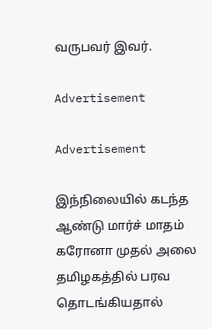வருபவர் இவர்.

Advertisement

Advertisement

இந்நிலையில் கடந்த ஆண்டு மார்ச் மாதம் கரோனா முதல் அலை தமிழகத்தில் பரவ தொடங்கியதால்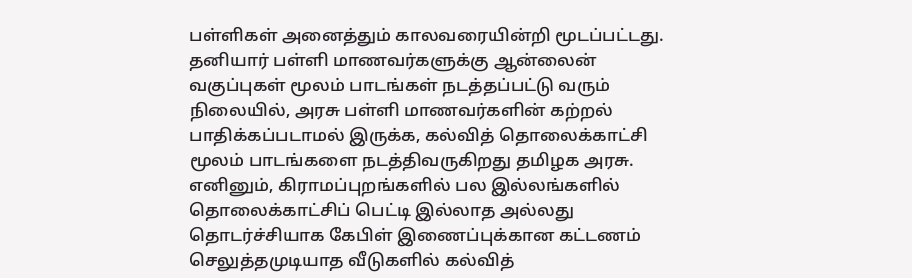பள்ளிகள் அனைத்தும் காலவரையின்றி மூடப்பட்டது. தனியார் பள்ளி மாணவர்களுக்கு ஆன்லைன் வகுப்புகள் மூலம் பாடங்கள் நடத்தப்பட்டு வரும் நிலையில், அரசு பள்ளி மாணவர்களின் கற்றல் பாதிக்கப்படாமல் இருக்க, கல்வித் தொலைக்காட்சி மூலம் பாடங்களை நடத்திவருகிறது தமிழக அரசு. எனினும், கிராமப்புறங்களில் பல இல்லங்களில் தொலைக்காட்சிப் பெட்டி இல்லாத அல்லது தொடர்ச்சியாக கேபிள் இணைப்புக்கான கட்டணம் செலுத்தமுடியாத வீடுகளில் கல்வித்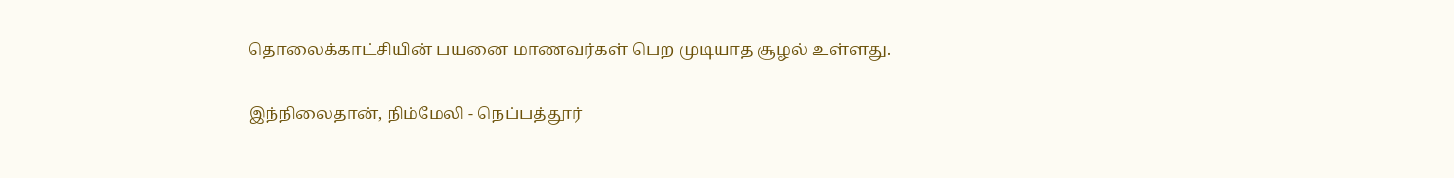தொலைக்காட்சியின் பயனை மாணவர்கள் பெற முடியாத சூழல் உள்ளது.

இந்நிலைதான், நிம்மேலி - நெப்பத்தூர்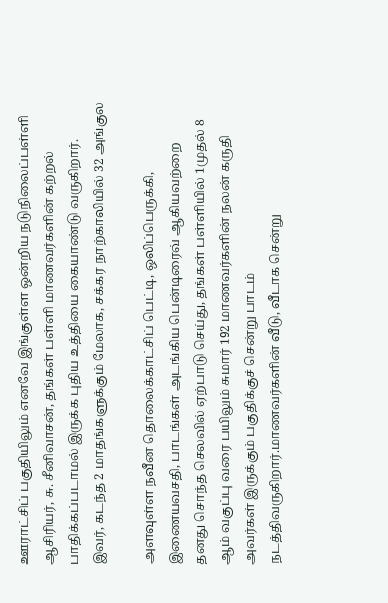ஊராட்சிப் பகுதியிலும் எனவே இங்குள்ள ஒன்றிய நடுநிலைப்பள்ளி ஆசிரியர், சு. சீனிவாசன், தங்கள் பள்ளி மாணவர்களின் கற்றல் பாதிக்கப்படாமல் இருக்க புதிய உத்தியை கையாண்டு வருகிறார். இவர், கடந்த 2 மாதங்களுக்கும் மேலாக, சக்கர நாற்காலியில் 32 அங்குல

அளவுள்ள நவீன தொலைக்காட்சிப் பெட்டி, ஒலிப்பெருக்கி, இணையவசதி, பாடங்கள் அடங்கிய பென்டிரைவ் ஆகியவற்றை தனது சொந்த செலவில் ஏற்பாடு செய்து, தங்கள் பள்ளியில் 1முதல் 8 ஆம் வகுப்பு வரை பயிலும் சுமார் 192 மாணவர்களின் நலன் கருதி அவர்கள் இருக்கும் பகுதிக்குச் சென்று பாடம் நடத்திவருகிறார்.மாணவர்களின் வீடு, வீடாக சென்று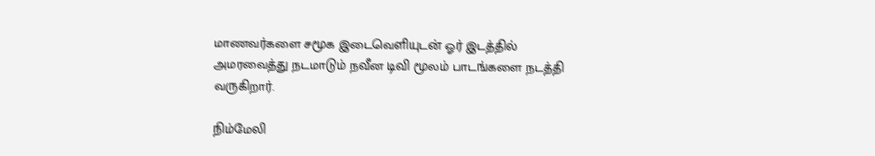மாணவர்களை சமூக இடைவெளியுடன் ஓர் இடத்தில் அமரவைத்து நடமாடும் நவீன டிவி மூலம் பாடங்களை நடத்தி வருகிறார்.

நிம்மேலி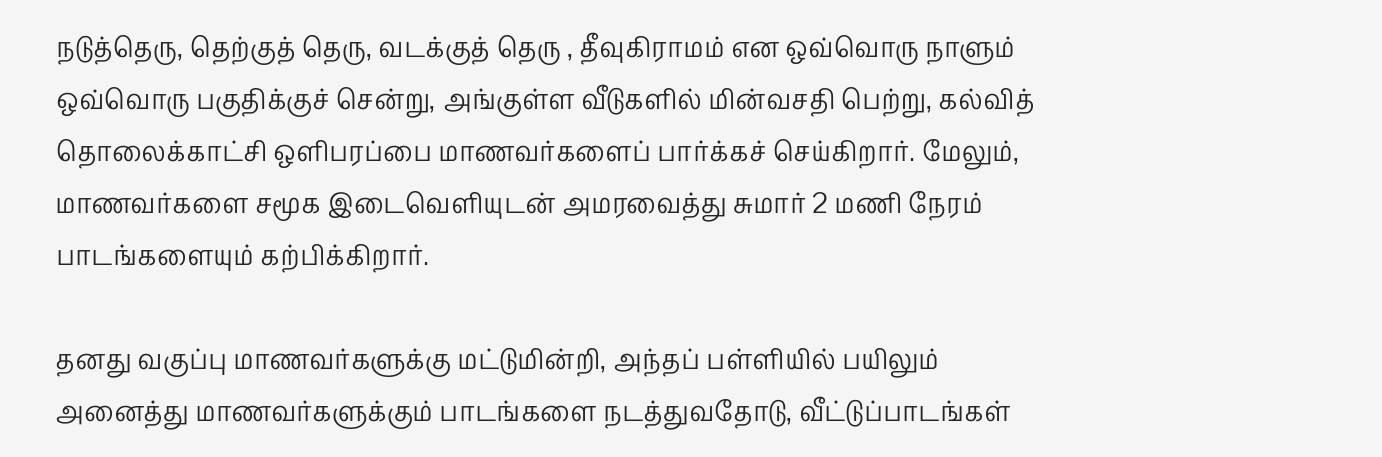நடுத்தெரு, தெற்குத் தெரு, வடக்குத் தெரு , தீவுகிராமம் என ஒவ்வொரு நாளும் ஒவ்வொரு பகுதிக்குச் சென்று, அங்குள்ள வீடுகளில் மின்வசதி பெற்று, கல்வித் தொலைக்காட்சி ஒளிபரப்பை மாணவர்களைப் பார்க்கச் செய்கிறார். மேலும், மாணவர்களை சமூக இடைவெளியுடன் அமரவைத்து சுமார் 2 மணி நேரம் பாடங்களையும் கற்பிக்கிறார்.

தனது வகுப்பு மாணவர்களுக்கு மட்டுமின்றி, அந்தப் பள்ளியில் பயிலும் அனைத்து மாணவர்களுக்கும் பாடங்களை நடத்துவதோடு, வீட்டுப்பாடங்கள்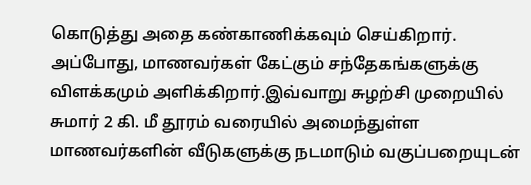கொடுத்து அதை கண்காணிக்கவும் செய்கிறார். அப்போது, மாணவர்கள் கேட்கும் சந்தேகங்களுக்கு விளக்கமும் அளிக்கிறார்.இவ்வாறு சுழற்சி முறையில் சுமார் 2 கி. மீ தூரம் வரையில் அமைந்துள்ள மாணவர்களின் வீடுகளுக்கு நடமாடும் வகுப்பறையுடன்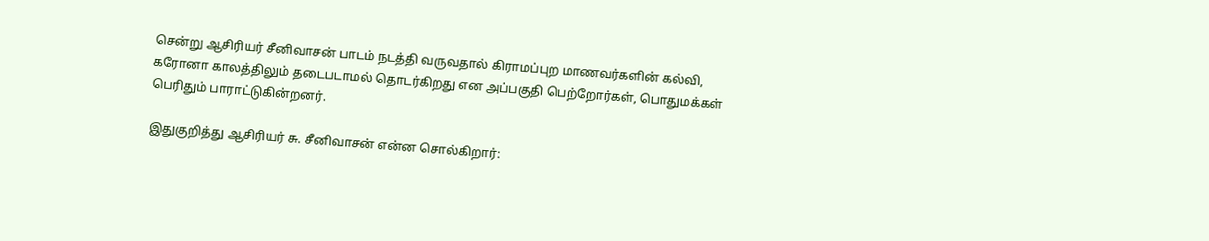சென்று ஆசிரியர் சீனிவாசன் பாடம் நடத்தி வருவதால் கிராமப்புற மாணவர்களின் கல்வி, கரோனா காலத்திலும் தடைபடாமல் தொடர்கிறது என அப்பகுதி பெற்றோர்கள், பொதுமக்கள் பெரிதும் பாராட்டுகின்றனர்.

இதுகுறித்து ஆசிரியர் சு. சீனிவாசன் என்ன சொல்கிறார்: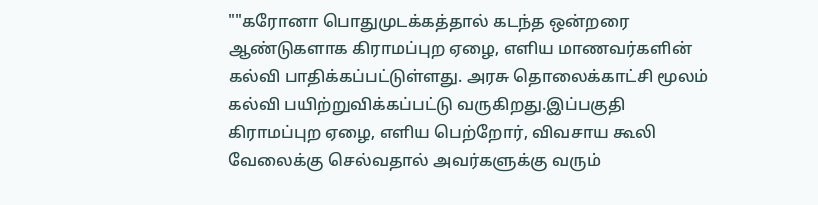""கரோனா பொதுமுடக்கத்தால் கடந்த ஒன்றரை ஆண்டுகளாக கிராமப்புற ஏழை, எளிய மாணவர்களின் கல்வி பாதிக்கப்பட்டுள்ளது. அரசு தொலைக்காட்சி மூலம் கல்வி பயிற்றுவிக்கப்பட்டு வருகிறது.இப்பகுதி கிராமப்புற ஏழை, எளிய பெற்றோர், விவசாய கூலி வேலைக்கு செல்வதால் அவர்களுக்கு வரும்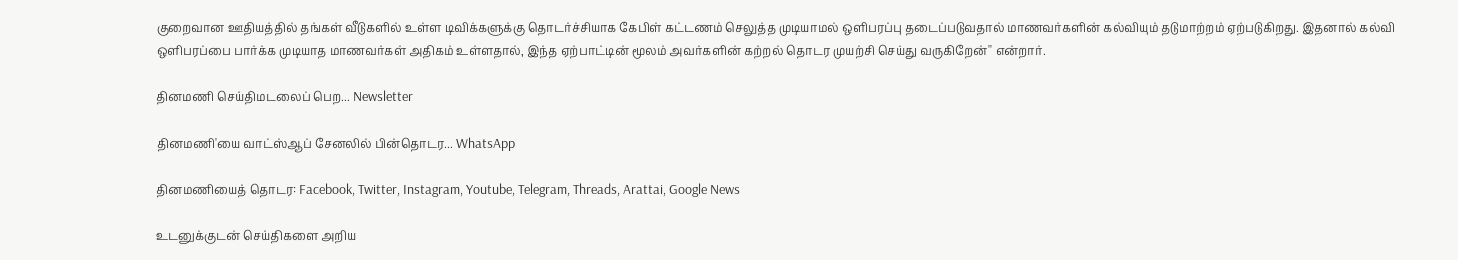குறைவான ஊதியத்தில் தங்கள் வீடுகளில் உள்ள டிவிக்களுக்கு தொடர்ச்சியாக கேபிள் கட்டணம் செலுத்த முடியாமல் ஒளிபரப்பு தடைப்படுவதால் மாணவர்களின் கல்வியும் தடுமாற்றம் ஏற்படுகிறது. இதனால் கல்வி ஒளிபரப்பை பார்க்க முடியாத மாணவர்கள் அதிகம் உள்ளதால், இந்த ஏற்பாட்டின் மூலம் அவர்களின் கற்றல் தொடர முயற்சி செய்து வருகிறேன்'' என்றார்.

தினமணி செய்திமடலைப் பெற... Newsletter

தினமணி'யை வாட்ஸ்ஆப் சேனலில் பின்தொடர... WhatsApp

தினமணியைத் தொடர: Facebook, Twitter, Instagram, Youtube, Telegram, Threads, Arattai, Google News

உடனுக்குடன் செய்திகளை அறிய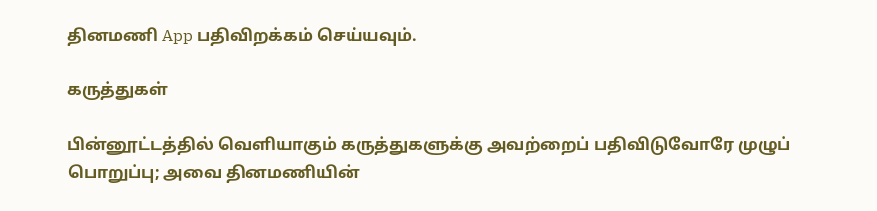தினமணி App பதிவிறக்கம் செய்யவும்.

கருத்துகள்

பின்னூட்டத்தில் வெளியாகும் கருத்துகளுக்கு அவற்றைப் பதிவிடுவோரே முழுப் பொறுப்பு; அவை தினமணியின்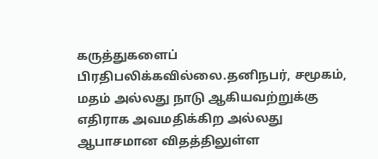கருத்துகளைப் பிரதிபலிக்கவில்லை.தனிநபர், சமூகம், மதம் அல்லது நாடு ஆகியவற்றுக்கு எதிராக அவமதிக்கிற அல்லது ஆபாசமான விதத்திலுள்ள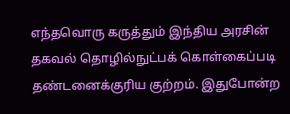எந்தவொரு கருத்தும் இந்திய அரசின் தகவல் தொழில்நுட்பக் கொள்கைப்படி தண்டனைக்குரிய குற்றம். இதுபோன்ற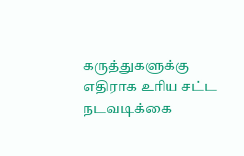கருத்துகளுக்கு எதிராக உரிய சட்ட நடவடிக்கை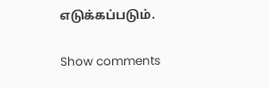எடுக்கப்படும்.

Show comments